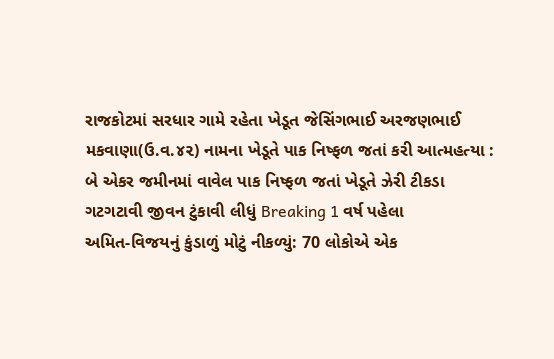રાજકોટમાં સરધાર ગામે રહેતા ખેડૂત જેસિંગભાઈ અરજણભાઈ મકવાણા(ઉ.વ.૪૨) નામના ખેડૂતે પાક નિષ્ફળ જતાં કરી આત્મહત્યા : બે એકર જમીનમાં વાવેલ પાક નિષ્ફળ જતાં ખેડૂતે ઝેરી ટીકડા ગટગટાવી જીવન ટુંકાવી લીધું Breaking 1 વર્ષ પહેલા
અમિત-વિજયનું કુંડાળું મોટું નીકળ્યું: 70 લોકોએ એક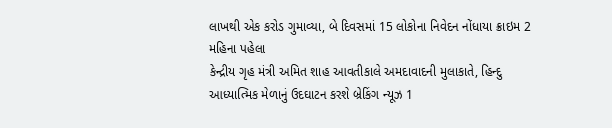લાખથી એક કરોડ ગુમાવ્યા, બે દિવસમાં 15 લોકોના નિવેદન નોંધાયા ક્રાઇમ 2 મહિના પહેલા
કેન્દ્રીય ગૃહ મંત્રી અમિત શાહ આવતીકાલે અમદાવાદની મુલાકાતે, હિન્દુ આધ્યાત્મિક મેળાનું ઉદઘાટન કરશે બ્રેકિંગ ન્યૂઝ 1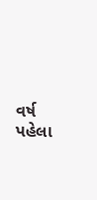વર્ષ પહેલા